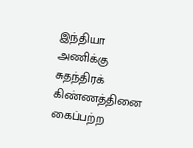இந்தியா அணிக்கு சுதந்திரக் கிண்ணத்தினை கைப்பற்ற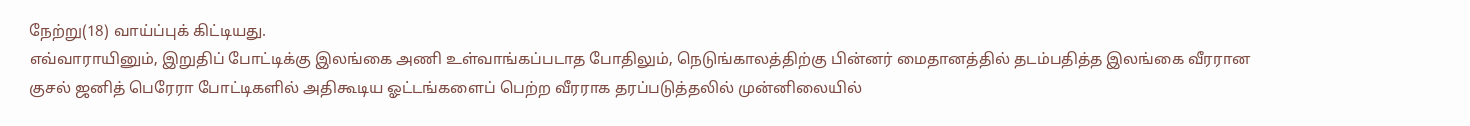நேற்று(18) வாய்ப்புக் கிட்டியது.
எவ்வாராயினும், இறுதிப் போட்டிக்கு இலங்கை அணி உள்வாங்கப்படாத போதிலும், நெடுங்காலத்திற்கு பின்னர் மைதானத்தில் தடம்பதித்த இலங்கை வீரரான குசல் ஜனித் பெரேரா போட்டிகளில் அதிகூடிய ஓட்டங்களைப் பெற்ற வீரராக தரப்படுத்தலில் முன்னிலையில்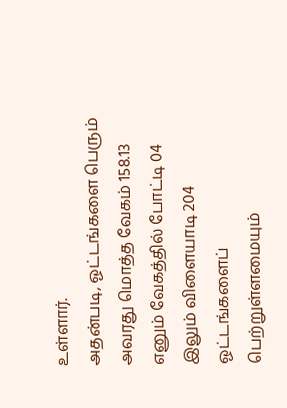உள்ளார்.
அதன்படி, ஓட்டங்களை பெரும் அவரது மொத்த வேகம் 158.13 எனும் வேகத்தில் போட்டி 04 இலும் விளையாடி 204 ஓட்டங்களைப் பெற்றுள்ளமையும்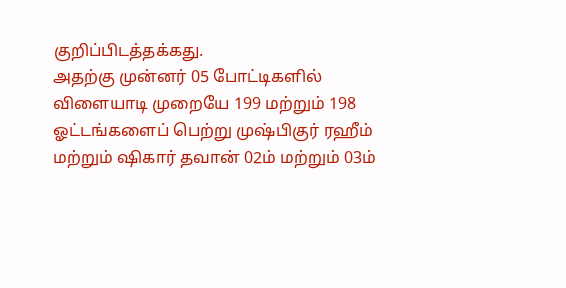குறிப்பிடத்தக்கது.
அதற்கு முன்னர் 05 போட்டிகளில் விளையாடி முறையே 199 மற்றும் 198 ஓட்டங்களைப் பெற்று முஷ்பிகுர் ரஹீம் மற்றும் ஷிகார் தவான் 02ம் மற்றும் 03ம்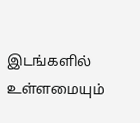இடங்களில் உள்ளமையும்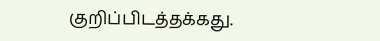குறிப்பிடத்தக்கது.